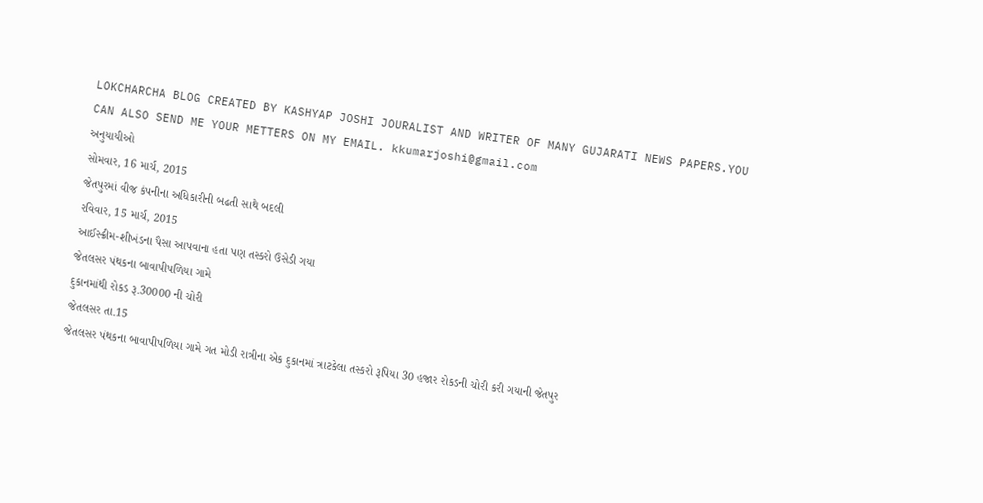LOKCHARCHA BLOG CREATED BY KASHYAP JOSHI JOURALIST AND WRITER OF MANY GUJARATI NEWS PAPERS.YOU CAN ALSO SEND ME YOUR METTERS ON MY EMAIL. kkumarjoshi@gmail.com
અનુયાયીઓ
સોમવાર, 16 માર્ચ, 2015
જેતપુરમાં વીજ કંપનીના અધિકારીની બઢતી સાથે બદલી
રવિવાર, 15 માર્ચ, 2015
આઈસ્ક્રીમ-શીખંડના પૈસા આપવાના હતા પણ તસ્કરો ઉસેડી ગયા
જેતલસર પંથકના બાવાપીપળિયા ગામે
દુકાનમાંથી રોકડ રૂ.30000 ની ચોરી
જેતલસર તા.15
જેતલસર પંથકના બાવાપીપળિયા ગામે ગત મોડી રાત્રીના એક દુકાનમાં ત્રાટકેલા તસ્કરો રૂપિયા 30 હજાર રોકડની ચોરી કરી ગયાની જેતપુર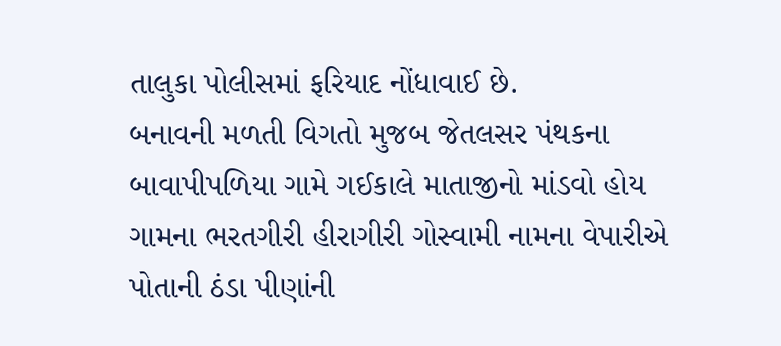તાલુકા પોલીસમાં ફરિયાદ નોંધાવાઈ છે.
બનાવની મળતી વિગતો મુજબ જેતલસર પંથકના બાવાપીપળિયા ગામે ગઈકાલે માતાજીનો માંડવો હોય ગામના ભરતગીરી હીરાગીરી ગોસ્વામી નામના વેપારીએ પોતાની ઠંડા પીણાંની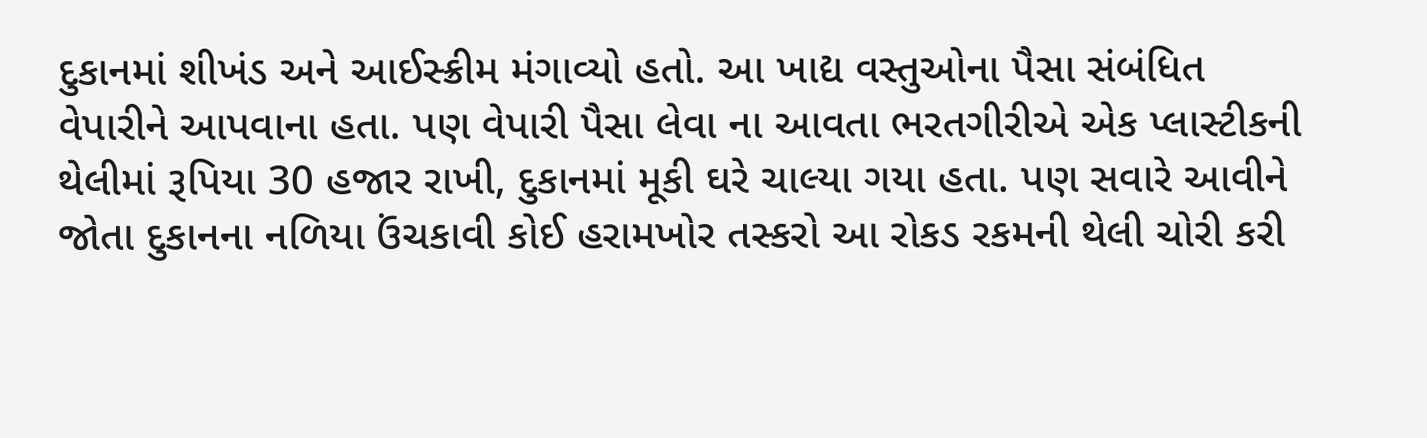દુકાનમાં શીખંડ અને આઈસ્ક્રીમ મંગાવ્યો હતો. આ ખાદ્ય વસ્તુઓના પૈસા સંબંધિત વેપારીને આપવાના હતા. પણ વેપારી પૈસા લેવા ના આવતા ભરતગીરીએ એક પ્લાસ્ટીકની થેલીમાં રૂપિયા 30 હજાર રાખી, દુકાનમાં મૂકી ઘરે ચાલ્યા ગયા હતા. પણ સવારે આવીને જોતા દુકાનના નળિયા ઉંચકાવી કોઈ હરામખોર તસ્કરો આ રોકડ રકમની થેલી ચોરી કરી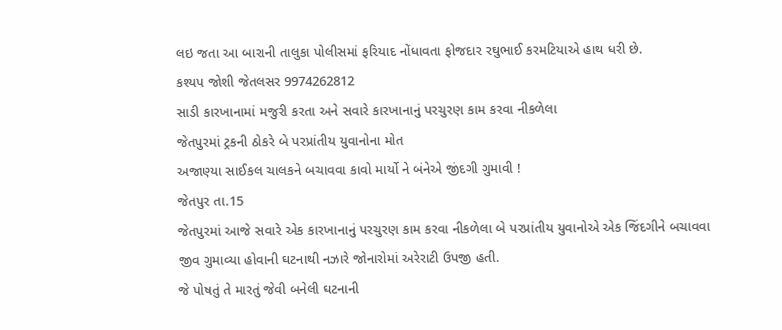લઇ જતા આ બારાની તાલુકા પોલીસમાં ફરિયાદ નોંધાવતા ફોજદાર રઘુભાઈ કરમટિયાએ હાથ ધરી છે.
કશ્યપ જોશી જેતલસર 9974262812
સાડી કારખાનામાં મજુરી કરતા અને સવારે કારખાનાનું પરચુરણ કામ કરવા નીકળેલા
જેતપુરમાં ટ્રકની ઠોકરે બે પરપ્રાંતીય યુવાનોના મોત
અજાણ્યા સાઈકલ ચાલકને બચાવવા કાવો માર્યો ને બંનેએ જીંદગી ગુમાવી !
જેતપુર તા.15
જેતપુરમાં આજે સવારે એક કારખાનાનું પરચુરણ કામ કરવા નીકળેલા બે પરપ્રાંતીય યુવાનોએ એક જિંદગીને બચાવવા જીવ ગુમાવ્યા હોવાની ઘટનાથી નઝારે જોનારોમાં અરેરાટી ઉપજી હતી.
જે પોષતું તે મારતું જેવી બનેલી ઘટનાની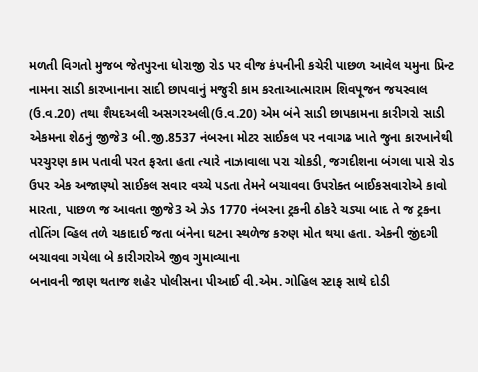મળતી વિગતો મુજબ જેતપુરના ધોરાજી રોડ પર વીજ કંપનીની કચેરી પાછળ આવેલ યમુના પ્રિન્ટ નામના સાડી કારખાનાના સાદી છાપવાનું મજુરી કામ કરતાઆત્મારામ શિવપૂજન જયસ્વાલ (ઉ.વ.20) તથા શૈયદઅલી અસગરઅલી(ઉ.વ.20) એમ બંને સાડી છાપકામના કારીગરો સાડી એકમના શેઠનું જીજે3 બી.જી.8537 નંબરના મોટર સાઈકલ પર નવાગઢ ખાતે જુના કારખાનેથી પરચુરણ કામ પતાવી પરત ફરતા હતા ત્યારે નાઝાવાલા પરા ચોકડી, જગદીશના બંગલા પાસે રોડ ઉપર એક અજાણ્યો સાઈકલ સવાર વચ્ચે પડતા તેમને બચાવવા ઉપરોક્ત બાઈકસવારોએ કાવો મારતા, પાછળ જ આવતા જીજે3 એ ઝેડ 1770 નંબરના ટ્રકની ઠોકરે ચડ્યા બાદ તે જ ટ્રકના તોતિંગ વ્હિલ તળે ચકાદાઈ જતા બંનેના ઘટના સ્થળેજ કરુણ મોત થયા હતા. એકની જીંદગી બચાવવા ગયેલા બે કારીગરોએ જીવ ગુમાવ્યાના
બનાવની જાણ થતાજ શહેર પોલીસના પીઆઈ વી.એમ. ગોહિલ સ્ટાફ સાથે દોડી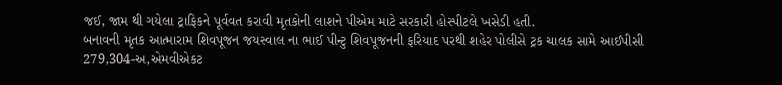જઈ, જામ થી ગયેલા ટ્રાફિકને પૂર્વવત કરાવી મૃતકોની લાશને પીએમ માટે સરકારી હોસ્પીટલે ખસેડી હતી.
બનાવની મૃતક આત્મારામ શિવપૂજન જયસ્વાલ ના ભાઈ પીન્ટુ શિવપૂજનની ફરિયાદ પરથી શહેર પોલીસે ટ્રક ચાલક સામે આઈપીસી 279,304-અ,એમવીએકટ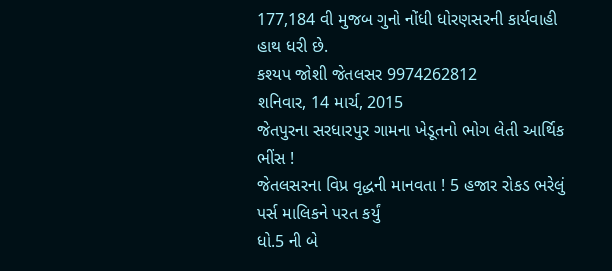177,184 વી મુજબ ગુનો નોંધી ધોરણસરની કાર્યવાહી હાથ ધરી છે.
કશ્યપ જોશી જેતલસર 9974262812
શનિવાર, 14 માર્ચ, 2015
જેતપુરના સરધારપુર ગામના ખેડૂતનો ભોગ લેતી આર્થિક ભીંસ !
જેતલસરના વિપ્ર વૃદ્ધની માનવતા ! 5 હજાર રોકડ ભરેલું પર્સ માલિકને પરત કર્યું
ધો.5 ની બે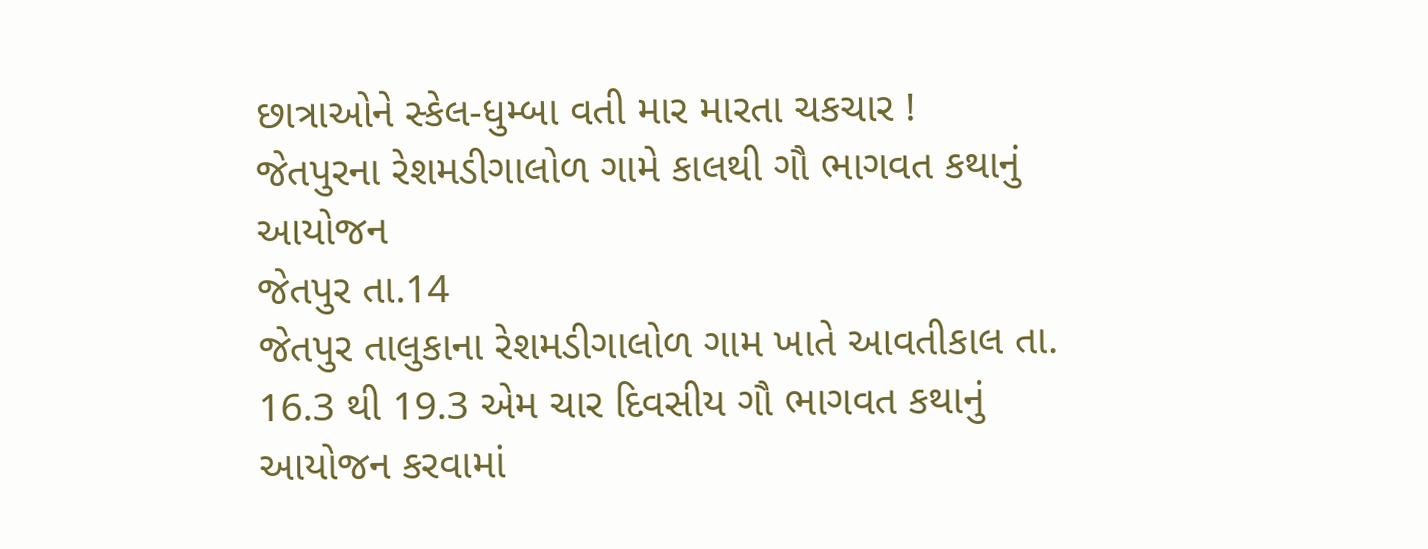છાત્રાઓને સ્કેલ-ધુમ્બા વતી માર મારતા ચકચાર !
જેતપુરના રેશમડીગાલોળ ગામે કાલથી ગૌ ભાગવત કથાનું આયોજન
જેતપુર તા.14
જેતપુર તાલુકાના રેશમડીગાલોળ ગામ ખાતે આવતીકાલ તા. 16.3 થી 19.3 એમ ચાર દિવસીય ગૌ ભાગવત કથાનું આયોજન કરવામાં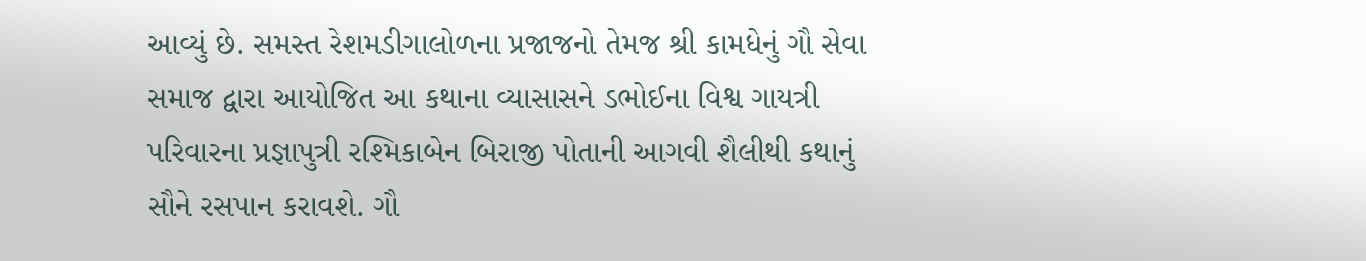આવ્યું છે. સમસ્ત રેશમડીગાલોળના પ્રજાજનો તેમજ શ્રી કામધેનું ગૌ સેવા સમાજ દ્વારા આયોજિત આ કથાના વ્યાસાસને ડભોઈના વિશ્વ ગાયત્રી પરિવારના પ્રજ્ઞાપુત્રી રશ્મિકાબેન બિરાજી પોતાની આગવી શૈલીથી કથાનું સૌને રસપાન કરાવશે. ગૌ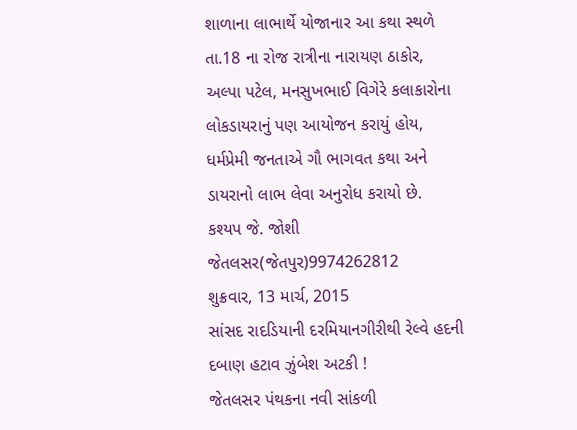શાળાના લાભાર્થે યોજાનાર આ કથા સ્થળે તા.18 ના રોજ રાત્રીના નારાયણ ઠાકોર, અલ્પા પટેલ, મનસુખભાઈ વિગેરે કલાકારોના લોકડાયરાનું પણ આયોજન કરાયું હોય, ધર્મપ્રેમી જનતાએ ગૌ ભાગવત કથા અને ડાયરાનો લાભ લેવા અનુરોધ કરાયો છે.
કશ્યપ જે. જોશી જેતલસર(જેતપુર)9974262812
શુક્રવાર, 13 માર્ચ, 2015
સાંસદ રાદડિયાની દરમિયાનગીરીથી રેલ્વે હદની દબાણ હટાવ ઝુંબેશ અટકી !
જેતલસર પંથકના નવી સાંકળી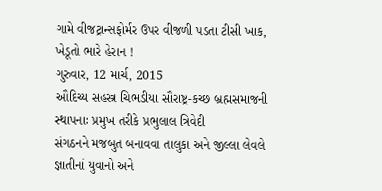ગામે વીજટ્રાન્સફોર્મર ઉપર વીજળી પડતા ટીસી ખાક, ખેડૂતો ભારે હેરાન !
ગુરુવાર, 12 માર્ચ, 2015
ઔદિચ્ય સહસ્ત્ર ચિભડીયા સૌરાષ્ટ્ર-કચ્છ બ્રહ્મસમાજની સ્થાપનાઃ પ્રમુખ તરીકે પ્રભુલાલ ત્રિવેદી
સંગઠનને મજબુત બનાવવા તાલુકા અને જીલ્લા લેવલે જ્ઞાતીનાં યુવાનો અને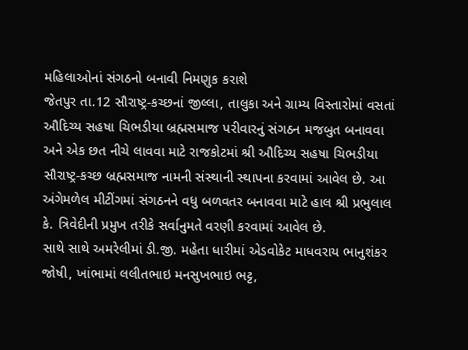મહિલાઓનાં સંગઠનો બનાવી નિમણુક કરાશે
જેતપુર તા.12 સૌરાષ્ટ્ર-કચ્છનાં જીલ્લા, તાલુકા અને ગ્રામ્ય વિસ્તારોમાં વસતાં ઔદિચ્ય સહષા ચિભડીયા બ્રહ્મસમાજ પરીવારનું સંગઠન મજબુત બનાવવા અને એક છત નીચે લાવવા માટે રાજકોટમાં શ્રી ઔદિચ્ય સહષા ચિભડીયા સૌરાષ્ટ્ર-કચ્છ બ્રહ્મસમાજ નામની સંસ્થાની સ્થાપના કરવામાં આવેલ છે. આ અંગેમળેલ મીટીંગમાં સંગઠનને વધુ બળવતર બનાવવા માટે હાલ શ્રી પ્રભુલાલ કે. ત્રિવેદીની પ્રમુખ તરીકે સર્વાનુમતે વરણી કરવામાં આવેલ છે.
સાથે સાથે અમરેલીમાં ડી.જી. મહેતા ધારીમાં એડવોકેટ માધવરાય ભાનુશંકર જોષી, ખાંભામાં લલીતભાઇ મનસુખભાઇ ભટ્ટ,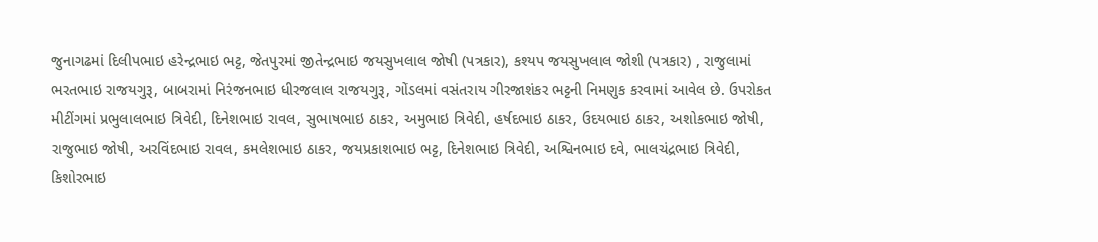જુનાગઢમાં દિલીપભાઇ હરેન્દ્રભાઇ ભટ્ટ, જેતપુરમાં જીતેન્દ્રભાઇ જયસુખલાલ જોષી (પત્રકાર), કશ્યપ જયસુખલાલ જોશી (પત્રકાર) , રાજુલામાં ભરતભાઇ રાજયગુરૂ, બાબરામાં નિરંજનભાઇ ધીરજલાલ રાજયગુરૂ, ગોંડલમાં વસંતરાય ગીરજાશંકર ભટ્ટની નિમણુક કરવામાં આવેલ છે. ઉપરોકત મીટીંગમાં પ્રભુલાલભાઇ ત્રિવેદી, દિનેશભાઇ રાવલ, સુભાષભાઇ ઠાકર, અમુભાઇ ત્રિવેદી, હર્ષદભાઇ ઠાકર, ઉદયભાઇ ઠાકર, અશોકભાઇ જોષી, રાજુભાઇ જોષી, અરવિંદભાઇ રાવલ, કમલેશભાઇ ઠાકર, જયપ્રકાશભાઇ ભટ્ટ, દિનેશભાઇ ત્રિવેદી, અશ્વિનભાઇ દવે, ભાલચંદ્રભાઇ ત્રિવેદી, કિશોરભાઇ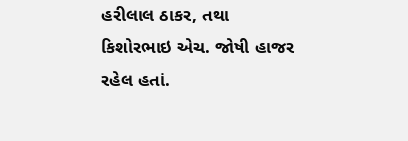હરીલાલ ઠાકર, તથા કિશોરભાઇ એચ. જોષી હાજર રહેલ હતાં.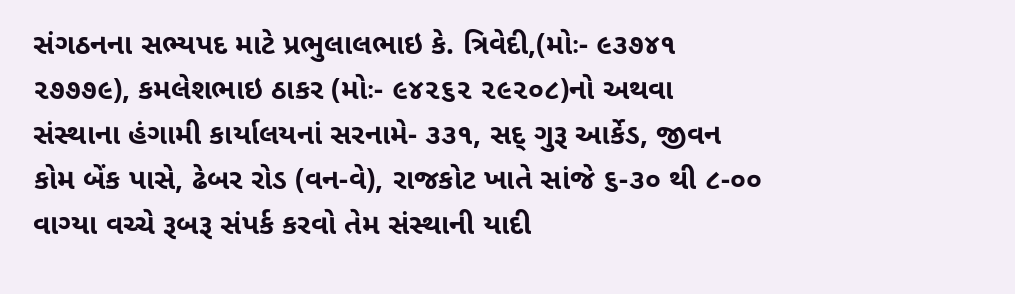સંગઠનના સભ્યપદ માટે પ્રભુલાલભાઇ કે. ત્રિવેદી,(મોઃ- ૯૩૭૪૧ ૨૭૭૭૯), કમલેશભાઇ ઠાકર (મોઃ- ૯૪૨૬૨ ૨૯૨૦૮)નો અથવા સંસ્થાના હંગામી કાર્યાલયનાં સરનામે- ૩૩૧, સદ્ ગુરૂ આર્કેડ, જીવન કોમ બેંક પાસે, ઢેબર રોડ (વન-વે), રાજકોટ ખાતે સાંજે ૬-૩૦ થી ૮-૦૦ વાગ્યા વચ્ચે રૂબરૂ સંપર્ક કરવો તેમ સંસ્થાની યાદી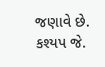જણાવે છે.
કશ્યપ જે.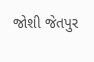જોશી જેતપુર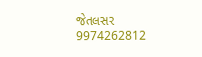જેતલસર
9974262812